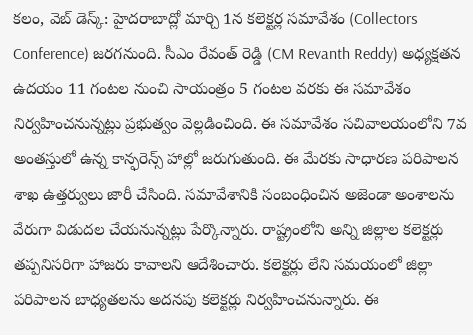కలం, వెబ్ డెస్క్: హైదరాబాద్లో మార్చి 1న కలెక్టర్ల సమావేశం (Collectors Conference) జరగనుంది. సీఎం రేవంత్ రెడ్డి (CM Revanth Reddy) అధ్యక్షతన ఉదయం 11 గంటల నుంచి సాయంత్రం 5 గంటల వరకు ఈ సమావేశం నిర్వహించనున్నట్లు ప్రభుత్వం వెల్లడించింది. ఈ సమావేశం సచివాలయంలోని 7వ అంతస్తులో ఉన్న కాన్ఫరెన్స్ హాల్లో జరుగుతుంది. ఈ మేరకు సాధారణ పరిపాలన శాఖ ఉత్తర్వులు జారీ చేసింది. సమావేశానికి సంబంధించిన అజెండా అంశాలను వేరుగా విడుదల చేయనున్నట్లు పేర్కొన్నారు. రాష్ట్రంలోని అన్ని జిల్లాల కలెక్టర్లు తప్పనిసరిగా హాజరు కావాలని ఆదేశించారు. కలెక్టర్లు లేని సమయంలో జిల్లా పరిపాలన బాధ్యతలను అదనపు కలెక్టర్లు నిర్వహించనున్నారు. ఈ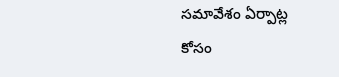సమావేశం ఏర్పాట్ల కోసం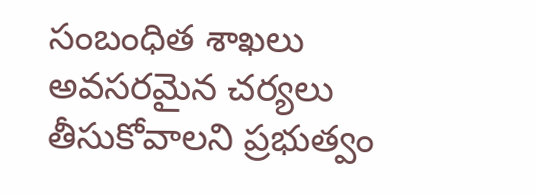సంబంధిత శాఖలు అవసరమైన చర్యలు తీసుకోవాలని ప్రభుత్వం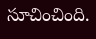సూచించింది.